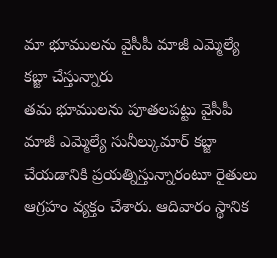మా భూములను వైసీపీ మాజీ ఎమ్మెల్యే కబ్జా చేస్తున్నారు
తమ భూములను పూతలపట్టు వైసీపీ మాజీ ఎమ్మెల్యే సునీల్కుమార్ కబ్జా చేయడానికి ప్రయత్నిస్తున్నారంటూ రైతులు ఆగ్రహం వ్యక్తం చేశారు. ఆదివారం స్థానిక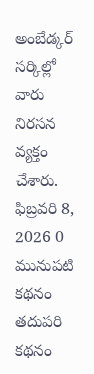అంబేడ్కర్ సర్కిల్లో వారు నిరసన వ్యక్తం చేశారు.
ఫిబ్రవరి 8, 2026 0
మునుపటి కథనం
తదుపరి కథనం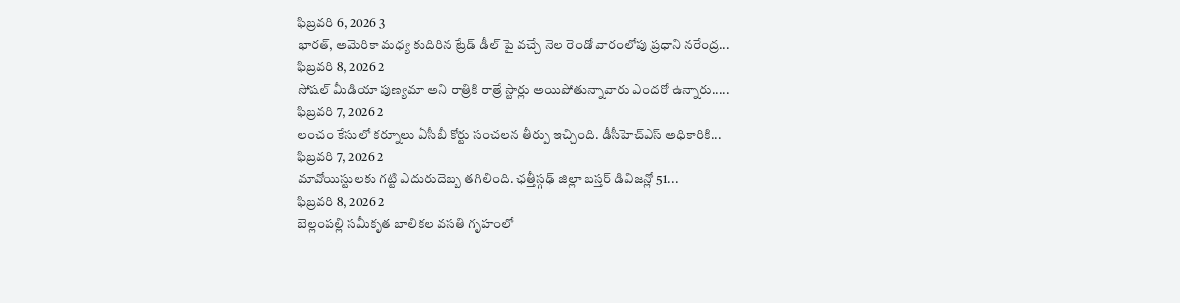ఫిబ్రవరి 6, 2026 3
భారత్, అమెరికా మధ్య కుదిరిన ట్రేడ్ డీల్ పై వచ్చే నెల రెండో వారంలోపు ప్రధాని నరేంద్ర...
ఫిబ్రవరి 8, 2026 2
సోషల్ మీడియా పుణ్యమా అని రాత్రికి రాత్రే స్టార్లు అయిపోతున్నావారు ఎందరో ఉన్నారు.....
ఫిబ్రవరి 7, 2026 2
లంచం కేసులో కర్నూలు ఏసీబీ కోర్టు సంచలన తీర్పు ఇచ్చింది. డీసీహెచ్ఎస్ అధికారికి...
ఫిబ్రవరి 7, 2026 2
మావోయిస్టులకు గట్టి ఎదురుదెబ్బ తగిలింది. ఛత్తీస్గఢ్ జిల్లా బస్తర్ డివిజన్లో 51...
ఫిబ్రవరి 8, 2026 2
బెల్లంపల్లి సమీకృత బాలికల వసతి గృహంలో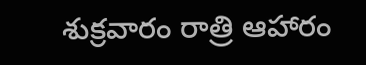శుక్రవారం రాత్రి ఆహారం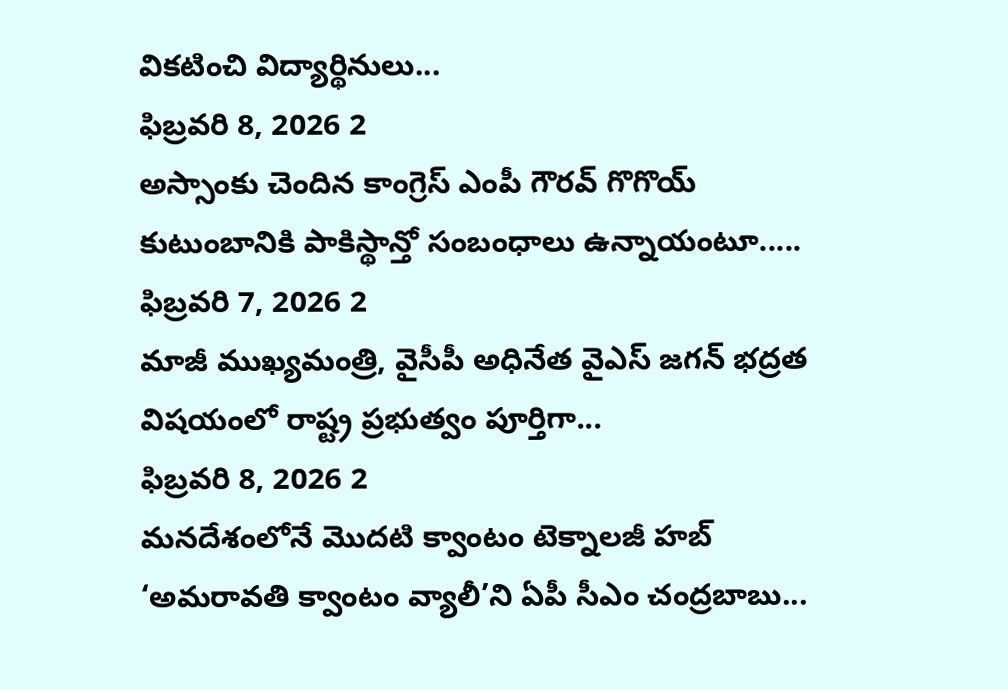వికటించి విద్యార్థినులు...
ఫిబ్రవరి 8, 2026 2
అస్సాంకు చెందిన కాంగ్రెస్ ఎంపీ గౌరవ్ గొగొయ్ కుటుంబానికి పాకిస్థాన్తో సంబంధాలు ఉన్నాయంటూ.....
ఫిబ్రవరి 7, 2026 2
మాజీ ముఖ్యమంత్రి, వైసీపీ అధినేత వైఎస్ జగన్ భద్రత విషయంలో రాష్ట్ర ప్రభుత్వం పూర్తిగా...
ఫిబ్రవరి 8, 2026 2
మనదేశంలోనే మొదటి క్వాంటం టెక్నాలజీ హబ్ ‘అమరావతి క్వాంటం వ్యాలీ’ని ఏపీ సీఎం చంద్రబాబు...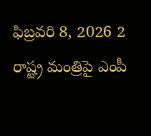ఫిబ్రవరి 8, 2026 2
రాష్ట్ర మంత్రిపై ఎంపీ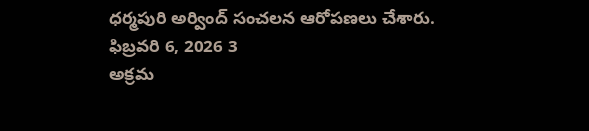ధర్మపురి అర్వింద్ సంచలన ఆరోపణలు చేశారు.
ఫిబ్రవరి 6, 2026 3
అక్రమ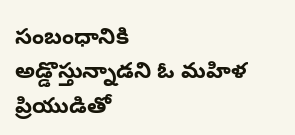సంబంధానికి అడ్డొస్తున్నాడని ఓ మహిళ ప్రియుడితో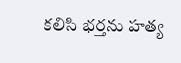కలిసి భర్తను హత్య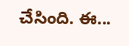చేసింది. ఈ...